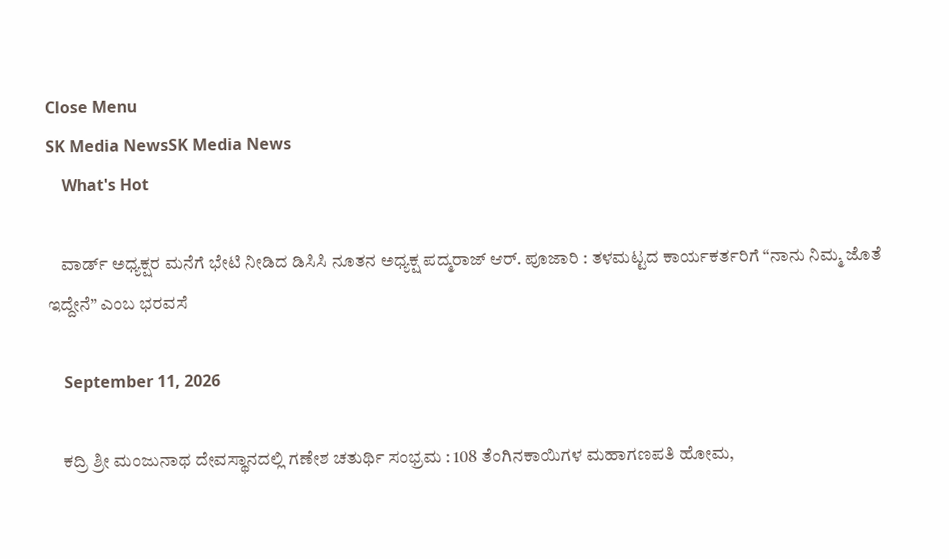Close Menu
SK Media NewsSK Media News
    What's Hot

    ವಾರ್ಡ್ ಅಧ್ಯಕ್ಷರ ಮನೆಗೆ ಭೇಟಿ ನೀಡಿದ ಡಿಸಿಸಿ ನೂತನ ಅಧ್ಯಕ್ಷ ಪದ್ಮರಾಜ್ ಆರ್. ಪೂಜಾರಿ : ತಳಮಟ್ಟದ ಕಾರ್ಯಕರ್ತರಿಗೆ “ನಾನು ನಿಮ್ಮ ಜೊತೆ ಇದ್ದೇನೆ” ಎಂಬ ಭರವಸೆ

    September 11, 2026

    ಕದ್ರಿ ಶ್ರೀ ಮಂಜುನಾಥ ದೇವಸ್ಥಾನದಲ್ಲಿ ಗಣೇಶ ಚತುರ್ಥಿ ಸಂಭ್ರಮ : 108 ತೆಂಗಿನಕಾಯಿಗಳ ಮಹಾಗಣಪತಿ ಹೋಮ,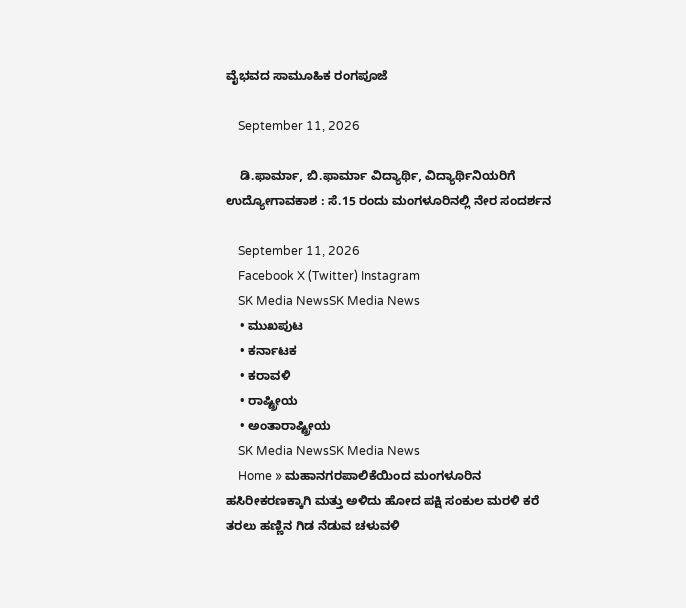ವೈಭವದ ಸಾಮೂಹಿಕ ರಂಗಪೂಜೆ

    September 11, 2026

    ಡಿ.ಫಾರ್ಮಾ, ಬಿ.ಫಾರ್ಮಾ ವಿದ್ಯಾರ್ಥಿ, ವಿದ್ಯಾರ್ಥಿನಿಯರಿಗೆ ಉದ್ಯೋಗಾವಕಾಶ : ಸೆ.15 ರಂದು ಮಂಗಳೂರಿನಲ್ಲಿ ನೇರ ಸಂದರ್ಶನ

    September 11, 2026
    Facebook X (Twitter) Instagram
    SK Media NewsSK Media News
    • ಮುಖಪುಟ
    • ಕರ್ನಾಟಕ
    • ಕರಾವಳಿ
    • ರಾಷ್ಟ್ರೀಯ
    • ಅಂತಾರಾಷ್ಟ್ರೀಯ
    SK Media NewsSK Media News
    Home » ಮಹಾನಗರಪಾಲಿಕೆಯಿಂದ ಮಂಗಳೂರಿನ ಹಸಿರೀಕರಣಕ್ಕಾಗಿ ಮತ್ತು ಅಳಿದು ಹೋದ ಪಕ್ಷಿ ಸಂಕುಲ ಮರಳಿ ಕರೆ ತರಲು ಹಣ್ಣಿನ ಗಿಡ ನೆಡುವ ಚಳುವಳಿ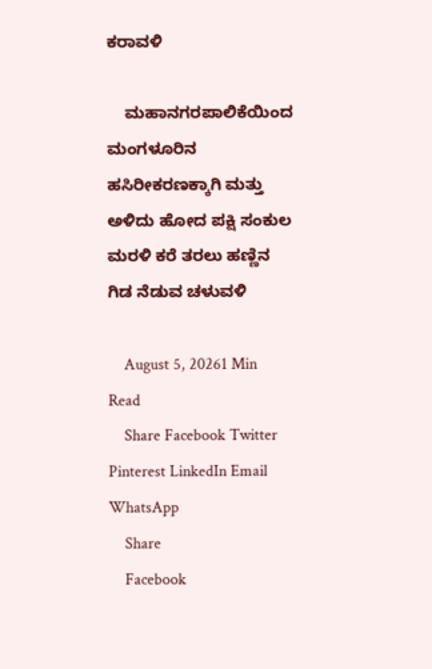ಕರಾವಳಿ

    ಮಹಾನಗರಪಾಲಿಕೆಯಿಂದ ಮಂಗಳೂರಿನ ಹಸಿರೀಕರಣಕ್ಕಾಗಿ ಮತ್ತು ಅಳಿದು ಹೋದ ಪಕ್ಷಿ ಸಂಕುಲ ಮರಳಿ ಕರೆ ತರಲು ಹಣ್ಣಿನ ಗಿಡ ನೆಡುವ ಚಳುವಳಿ

    August 5, 20261 Min Read
    Share Facebook Twitter Pinterest LinkedIn Email WhatsApp
    Share
    Facebook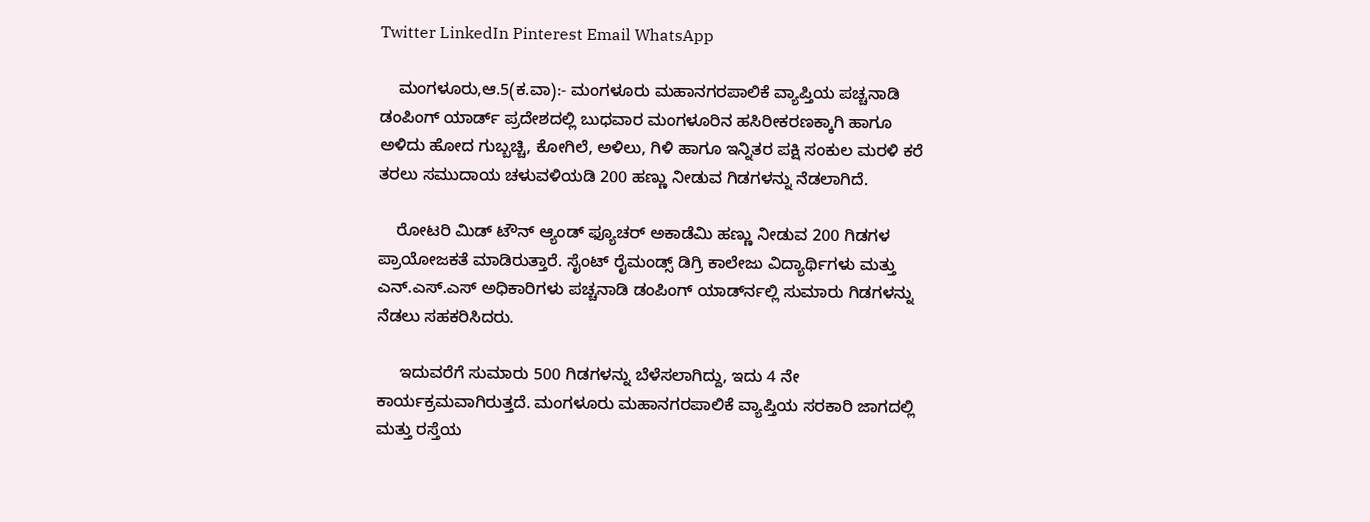Twitter LinkedIn Pinterest Email WhatsApp

    ಮಂಗಳೂರು,ಆ.5(ಕ.ವಾ):- ಮಂಗಳೂರು ಮಹಾನಗರಪಾಲಿಕೆ ವ್ಯಾಪ್ತಿಯ ಪಚ್ಚನಾಡಿ ಡಂಪಿಂಗ್ ಯಾರ್ಡ್ ಪ್ರದೇಶದಲ್ಲಿ ಬುಧವಾರ ಮಂಗಳೂರಿನ ಹಸಿರೀಕರಣಕ್ಕಾಗಿ ಹಾಗೂ ಅಳಿದು ಹೋದ ಗುಬ್ಬಚ್ಚಿ, ಕೋಗಿಲೆ, ಅಳಿಲು, ಗಿಳಿ ಹಾಗೂ ಇನ್ನಿತರ ಪಕ್ಷಿ ಸಂಕುಲ ಮರಳಿ ಕರೆ ತರಲು ಸಮುದಾಯ ಚಳುವಳಿಯಡಿ 200 ಹಣ್ಣು ನೀಡುವ ಗಿಡಗಳನ್ನು ನೆಡಲಾಗಿದೆ.

    ರೋಟರಿ ಮಿಡ್ ಟೌನ್ ಆ್ಯಂಡ್ ಫ್ಯೂಚರ್ ಅಕಾಡೆಮಿ ಹಣ್ಣು ನೀಡುವ 200 ಗಿಡಗಳ ಪ್ರಾಯೋಜಕತೆ ಮಾಡಿರುತ್ತಾರೆ. ಸೈಂಟ್ ರೈಮಂಡ್ಸ್ ಡಿಗ್ರಿ ಕಾಲೇಜು ವಿದ್ಯಾರ್ಥಿಗಳು ಮತ್ತು ಎನ್.ಎಸ್.ಎಸ್ ಅಧಿಕಾರಿಗಳು ಪಚ್ಚನಾಡಿ ಡಂಪಿಂಗ್ ಯಾರ್ಡ್‍ನಲ್ಲಿ ಸುಮಾರು ಗಿಡಗಳನ್ನು ನೆಡಲು ಸಹಕರಿಸಿದರು.

     ಇದುವರೆಗೆ ಸುಮಾರು 500 ಗಿಡಗಳನ್ನು ಬೆಳೆಸಲಾಗಿದ್ದು, ಇದು 4 ನೇ ಕಾರ್ಯಕ್ರಮವಾಗಿರುತ್ತದೆ. ಮಂಗಳೂರು ಮಹಾನಗರಪಾಲಿಕೆ ವ್ಯಾಪ್ತಿಯ ಸರಕಾರಿ ಜಾಗದಲ್ಲಿ ಮತ್ತು ರಸ್ತೆಯ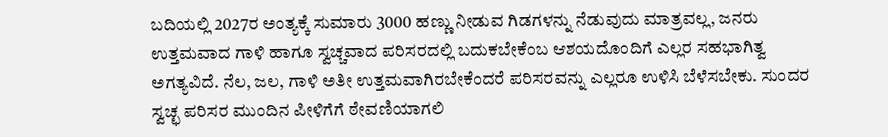ಬದಿಯಲ್ಲಿ 2027ರ ಅಂತ್ಯಕ್ಕೆ ಸುಮಾರು 3000 ಹಣ್ಣು ನೀಡುವ ಗಿಡಗಳನ್ನು ನೆಡುವುದು ಮಾತ್ರವಲ್ಲ, ಜನರು ಉತ್ತಮವಾದ ಗಾಳಿ ಹಾಗೂ ಸ್ವಚ್ಚವಾದ ಪರಿಸರದಲ್ಲಿ ಬದುಕಬೇಕೆಂಬ ಆಶಯದೊಂದಿಗೆ ಎಲ್ಲರ ಸಹಭಾಗಿತ್ವ ಅಗತ್ಯವಿದೆ. ನೆಲ, ಜಲ, ಗಾಳಿ ಅತೀ ಉತ್ತಮವಾಗಿರಬೇಕೆಂದರೆ ಪರಿಸರವನ್ನು ಎಲ್ಲರೂ ಉಳಿಸಿ ಬೆಳೆಸಬೇಕು. ಸುಂದರ ಸ್ವಚ್ಛ ಪರಿಸರ ಮುಂದಿನ ಪೀಳಿಗೆಗೆ ಠೇವಣಿಯಾಗಲಿ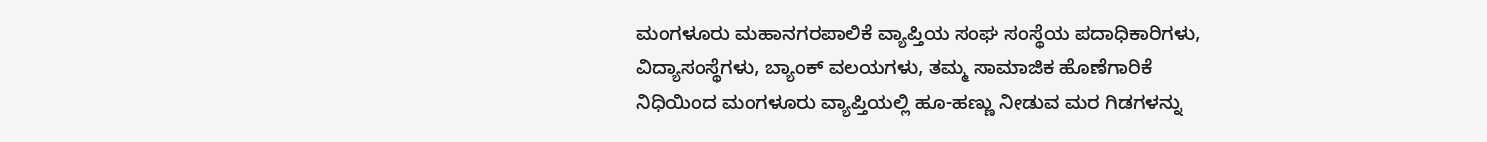ಮಂಗಳೂರು ಮಹಾನಗರಪಾಲಿಕೆ ವ್ಯಾಪ್ತಿಯ ಸಂಘ ಸಂಸ್ಥೆಯ ಪದಾಧಿಕಾರಿಗಳು, ವಿದ್ಯಾಸಂಸ್ಥೆಗಳು, ಬ್ಯಾಂಕ್ ವಲಯಗಳು, ತಮ್ಮ ಸಾಮಾಜಿಕ ಹೊಣೆಗಾರಿಕೆ ನಿಧಿಯಿಂದ ಮಂಗಳೂರು ವ್ಯಾಪ್ತಿಯಲ್ಲಿ ಹೂ-ಹಣ್ಣು ನೀಡುವ ಮರ ಗಿಡಗಳನ್ನು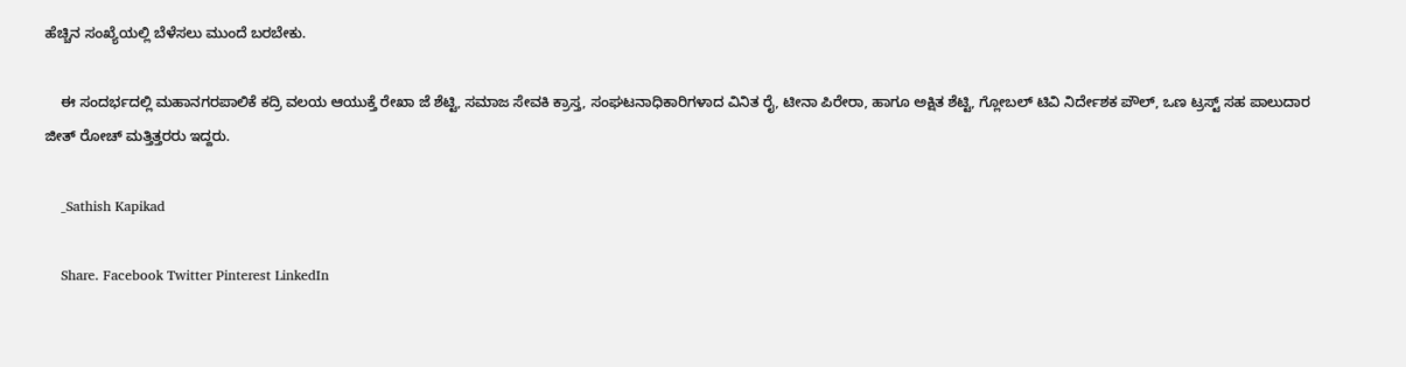ಹೆಚ್ಚಿನ ಸಂಖ್ಯೆಯಲ್ಲಿ ಬೆಳೆಸಲು ಮುಂದೆ ಬರಬೇಕು.

    ಈ ಸಂದರ್ಭದಲ್ಲಿ ಮಹಾನಗರಪಾಲಿಕೆ ಕದ್ರಿ ವಲಯ ಆಯುಕ್ತೆ ರೇಖಾ ಜೆ ಶೆಟ್ಟಿ, ಸಮಾಜ ಸೇವಕಿ ಕ್ರಾಸ್ತ, ಸಂಘಟನಾಧಿಕಾರಿಗಳಾದ ವಿನಿತ ರೈ, ಟೀನಾ ಪಿರೇರಾ, ಹಾಗೂ ಅಕ್ಷಿತ ಶೆಟ್ಟಿ, ಗ್ಲೋಬಲ್ ಟಿವಿ ನಿರ್ದೇಶಕ ಪೌಲ್, ಒಣ ಟ್ರಸ್ಟ್ ಸಹ ಪಾಲುದಾರ ಜೀತ್ ರೋಚ್ ಮತ್ತಿತ್ತರರು ಇದ್ದರು.

    _Sathish Kapikad

    Share. Facebook Twitter Pinterest LinkedIn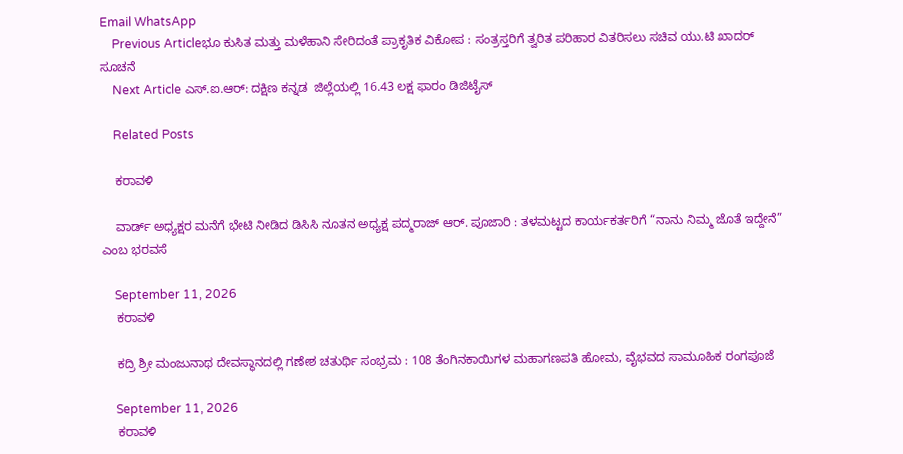Email WhatsApp
    Previous Articleಭೂ ಕುಸಿತ ಮತ್ತು ಮಳೆಹಾನಿ ಸೇರಿದಂತೆ ಪ್ರಾಕೃತಿಕ ವಿಕೋಪ : ಸಂತ್ರಸ್ತರಿಗೆ ತ್ವರಿತ ಪರಿಹಾರ ವಿತರಿಸಲು ಸಚಿವ ಯು.ಟಿ ಖಾದರ್ ಸೂಚನೆ
    Next Article ಎಸ್.ಐ.ಆರ್: ದಕ್ಷಿಣ ಕನ್ನಡ  ಜಿಲ್ಲೆಯಲ್ಲಿ 16.43 ಲಕ್ಷ ಫಾರಂ ಡಿಜಿಟೈಸ್

    Related Posts

    ಕರಾವಳಿ

    ವಾರ್ಡ್ ಅಧ್ಯಕ್ಷರ ಮನೆಗೆ ಭೇಟಿ ನೀಡಿದ ಡಿಸಿಸಿ ನೂತನ ಅಧ್ಯಕ್ಷ ಪದ್ಮರಾಜ್ ಆರ್. ಪೂಜಾರಿ : ತಳಮಟ್ಟದ ಕಾರ್ಯಕರ್ತರಿಗೆ “ನಾನು ನಿಮ್ಮ ಜೊತೆ ಇದ್ದೇನೆ” ಎಂಬ ಭರವಸೆ

    September 11, 2026
    ಕರಾವಳಿ

    ಕದ್ರಿ ಶ್ರೀ ಮಂಜುನಾಥ ದೇವಸ್ಥಾನದಲ್ಲಿ ಗಣೇಶ ಚತುರ್ಥಿ ಸಂಭ್ರಮ : 108 ತೆಂಗಿನಕಾಯಿಗಳ ಮಹಾಗಣಪತಿ ಹೋಮ, ವೈಭವದ ಸಾಮೂಹಿಕ ರಂಗಪೂಜೆ

    September 11, 2026
    ಕರಾವಳಿ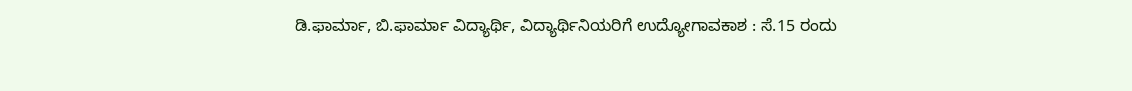ಡಿ.ಫಾರ್ಮಾ, ಬಿ.ಫಾರ್ಮಾ ವಿದ್ಯಾರ್ಥಿ, ವಿದ್ಯಾರ್ಥಿನಿಯರಿಗೆ ಉದ್ಯೋಗಾವಕಾಶ : ಸೆ.15 ರಂದು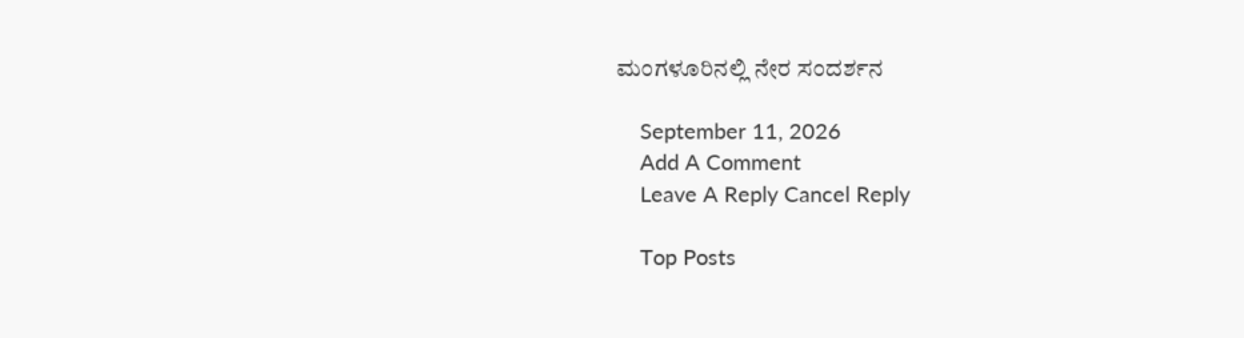ಮಂಗಳೂರಿನಲ್ಲಿ ನೇರ ಸಂದರ್ಶನ

    September 11, 2026
    Add A Comment
    Leave A Reply Cancel Reply

    Top Posts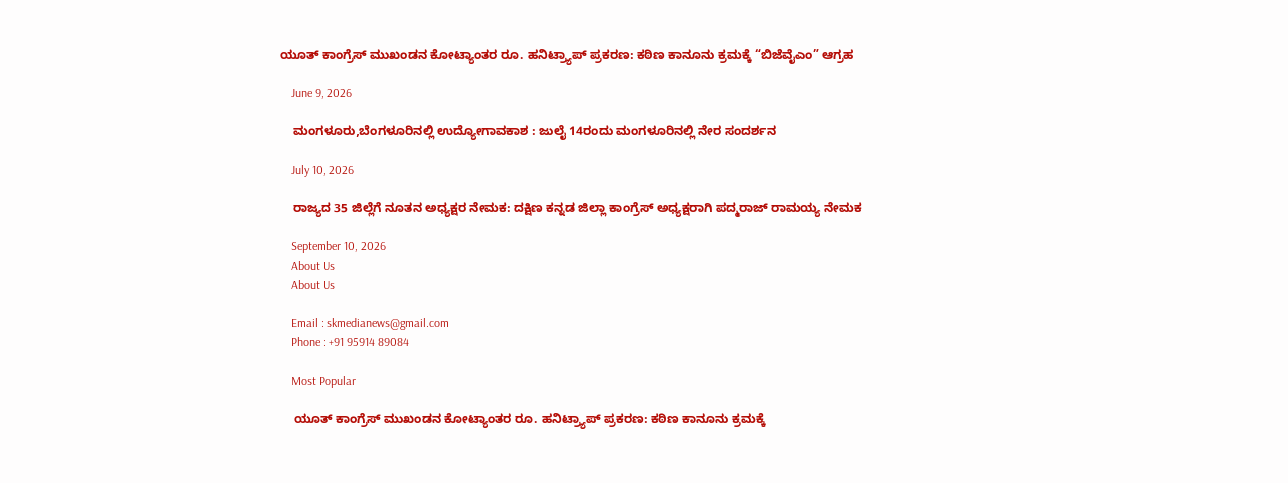ಯೂತ್ ಕಾಂಗ್ರೆಸ್ ಮುಖಂಡನ ಕೋಟ್ಯಾಂತರ ರೂ. ಹನಿಟ್ರ್ಯಾಪ್ ಪ್ರಕರಣ: ಕಠಿಣ ಕಾನೂನು ಕ್ರಮಕ್ಕೆ “ಬಿಜೆವೈಎಂ” ಆಗ್ರಹ

    June 9, 2026

    ಮಂಗಳೂರು,ಬೆಂಗಳೂರಿನಲ್ಲಿ ಉದ್ಯೋಗಾವಕಾಶ : ಜುಲೈ 14ರಂದು ಮಂಗಳೂರಿನಲ್ಲಿ ನೇರ ಸಂದರ್ಶನ

    July 10, 2026

    ರಾಜ್ಯದ 35 ಜಿಲ್ಲೆಗೆ ನೂತನ ಅಧ್ಯಕ್ಷರ ನೇಮಕ: ದಕ್ಷಿಣ ಕನ್ನಡ ಜಿಲ್ಲಾ ಕಾಂಗ್ರೆಸ್ ಅಧ್ಯಕ್ಷರಾಗಿ ಪದ್ಮರಾಜ್ ರಾಮಯ್ಯ ನೇಮಕ

    September 10, 2026
    About Us
    About Us

    Email : skmedianews@gmail.com
    Phone : +91 95914 89084

    Most Popular

    ಯೂತ್ ಕಾಂಗ್ರೆಸ್ ಮುಖಂಡನ ಕೋಟ್ಯಾಂತರ ರೂ. ಹನಿಟ್ರ್ಯಾಪ್ ಪ್ರಕರಣ: ಕಠಿಣ ಕಾನೂನು ಕ್ರಮಕ್ಕೆ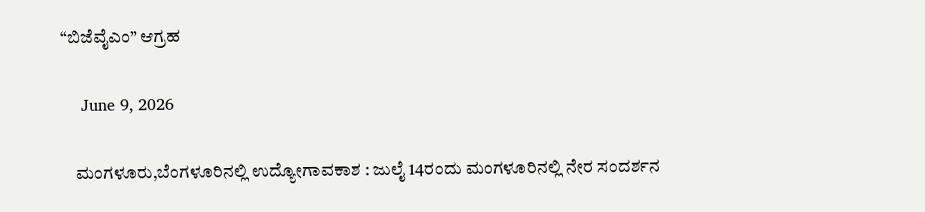“ಬಿಜೆವೈಎಂ” ಆಗ್ರಹ

    June 9, 2026

    ಮಂಗಳೂರು,ಬೆಂಗಳೂರಿನಲ್ಲಿ ಉದ್ಯೋಗಾವಕಾಶ : ಜುಲೈ 14ರಂದು ಮಂಗಳೂರಿನಲ್ಲಿ ನೇರ ಸಂದರ್ಶನ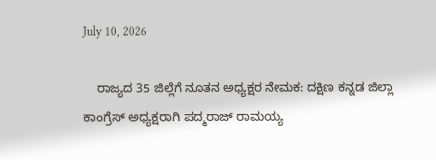July 10, 2026

    ರಾಜ್ಯದ 35 ಜಿಲ್ಲೆಗೆ ನೂತನ ಅಧ್ಯಕ್ಷರ ನೇಮಕ: ದಕ್ಷಿಣ ಕನ್ನಡ ಜಿಲ್ಲಾ ಕಾಂಗ್ರೆಸ್ ಅಧ್ಯಕ್ಷರಾಗಿ ಪದ್ಮರಾಜ್ ರಾಮಯ್ಯ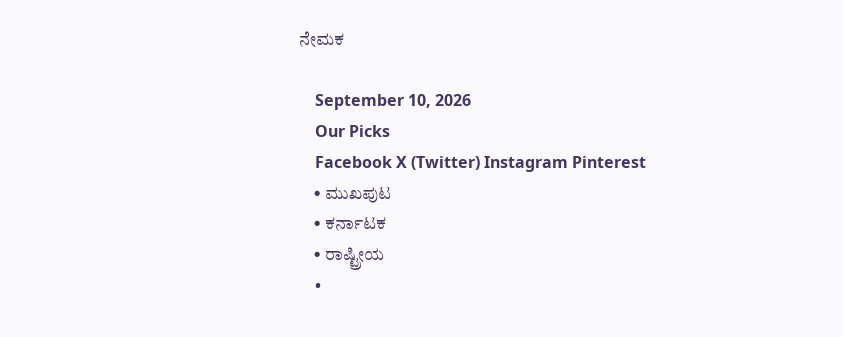ನೇಮಕ

    September 10, 2026
    Our Picks
    Facebook X (Twitter) Instagram Pinterest
    • ಮುಖಪುಟ
    • ಕರ್ನಾಟಕ
    • ರಾಷ್ಟ್ರೀಯ
    •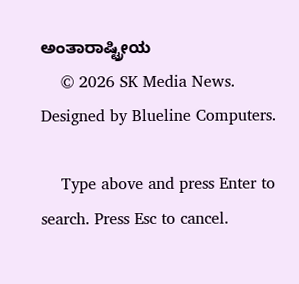ಅಂತಾರಾಷ್ಟ್ರೀಯ
    © 2026 SK Media News. Designed by Blueline Computers.

    Type above and press Enter to search. Press Esc to cancel.